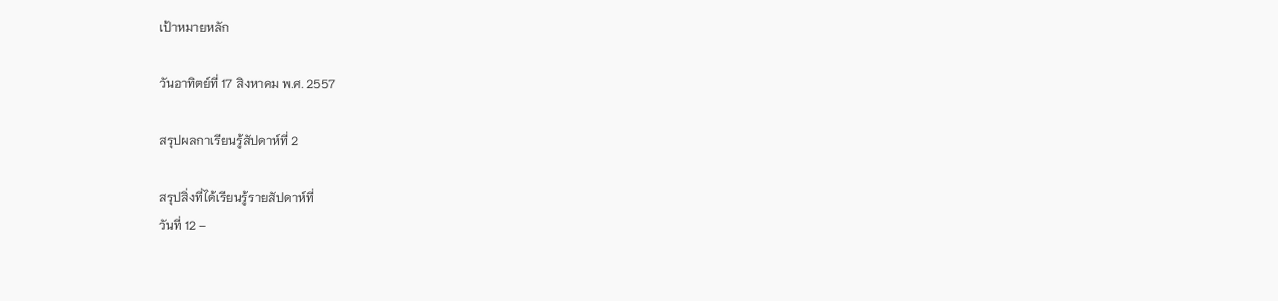เป้าหมายหลัก

วันอาทิตย์ที่ 17 สิงหาคม พ.ศ. 2557

สรุปผลกาเรียนรู้สัปดาห์ที่ 2

สรุปสิ่งที่ได้เรียนรู้รายสัปดาห์ที่
วันที่ 12 –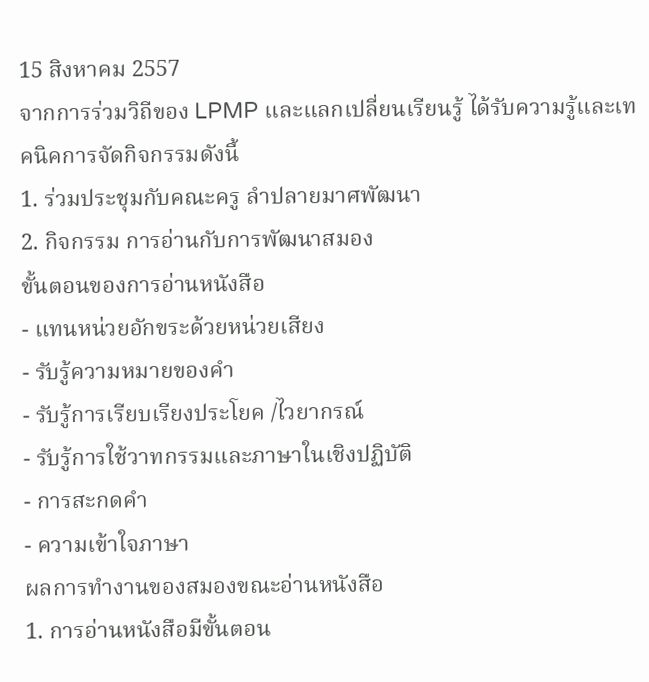15 สิงหาคม 2557
จากการร่วมวิถีของ LPMP และแลกเปลี่ยนเรียนรู้ ได้รับความรู้และเทคนิคการจัดกิจกรรมดังนี้
1. ร่วมประชุมกับคณะครู ลำปลายมาศพัฒนา
2. กิจกรรม การอ่านกับการพัฒนาสมอง
ขั้นตอนของการอ่านหนังสือ
- แทนหน่วยอักขระด้วยหน่วยเสียง
- รับรู้ความหมายของคำ
- รับรู้การเรียบเรียงประโยค /ไวยากรณ์
- รับรู้การใช้วาทกรรมและภาษาในเชิงปฏิบัติ
- การสะกดคำ
- ความเข้าใจภาษา
ผลการทำงานของสมองขณะอ่านหนังสือ
1. การอ่านหนังสือมีขั้นตอน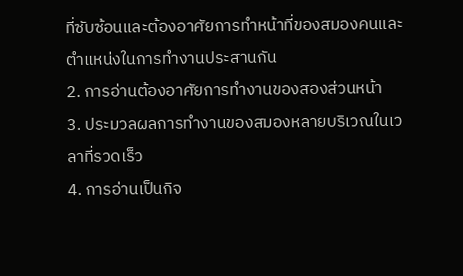ที่ซับซ้อนและต้องอาศัยการทำหน้าที่ของสมองคนและตำแหน่งในการทำงานประสานกัน
2. การอ่านต้องอาศัยการทำงานของสองส่วนหน้า
3. ประมวลผลการทำงานของสมองหลายบริเวณในเวลาที่รวดเร็ว
4. การอ่านเป็นกิจ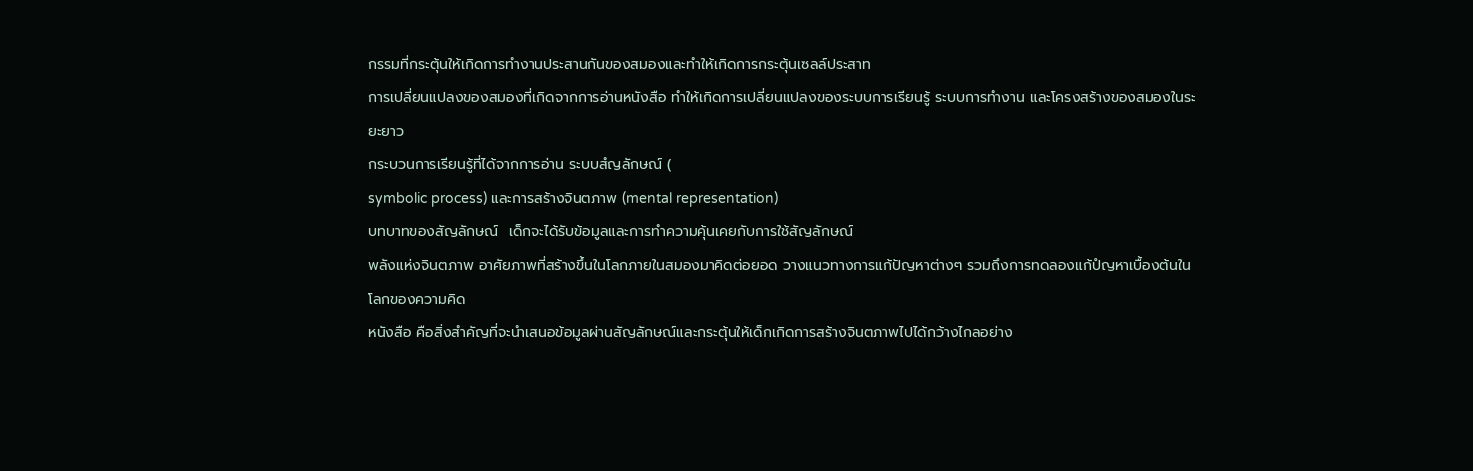กรรมที่กระตุ้นให้เกิดการทำงานประสานกันของสมองและทำให้เกิดการกระตุ้นเซลล์ประสาท
การเปลี่ยนแปลงของสมองที่เกิดจากการอ่านหนังสือ ทำให้เกิดการเปลี่ยนแปลงของระบบการเรียนรู้ ระบบการทำงาน และโครงสร้างของสมองในระยะยาว
กระบวนการเรียนรู้ที่ได้จากการอ่าน ระบบสํญลักษณ์ (
symbolic process) และการสร้างจินตภาพ (mental representation)
บทบาทของสัญลักษณ์  เด็กจะได้รับข้อมูลและการทำความคุ้นเคยกับการใช้สัญลักษณ์
พลังแห่งจินตภาพ อาศัยภาพที่สร้างขึ้นในโลกภายในสมองมาคิดต่อยอด วางแนวทางการแก้ปัญหาต่างๆ รวมถึงการทดลองแก้ปํญหาเบื้องต้นในโลกของความคิด
หนังสือ คือสิ่งสำคัญที่จะนำเสนอข้อมูลผ่านสัญลักษณ์และกระตุ้นให้เด็กเกิดการสร้างจินตภาพไปได้กว้างไกลอย่าง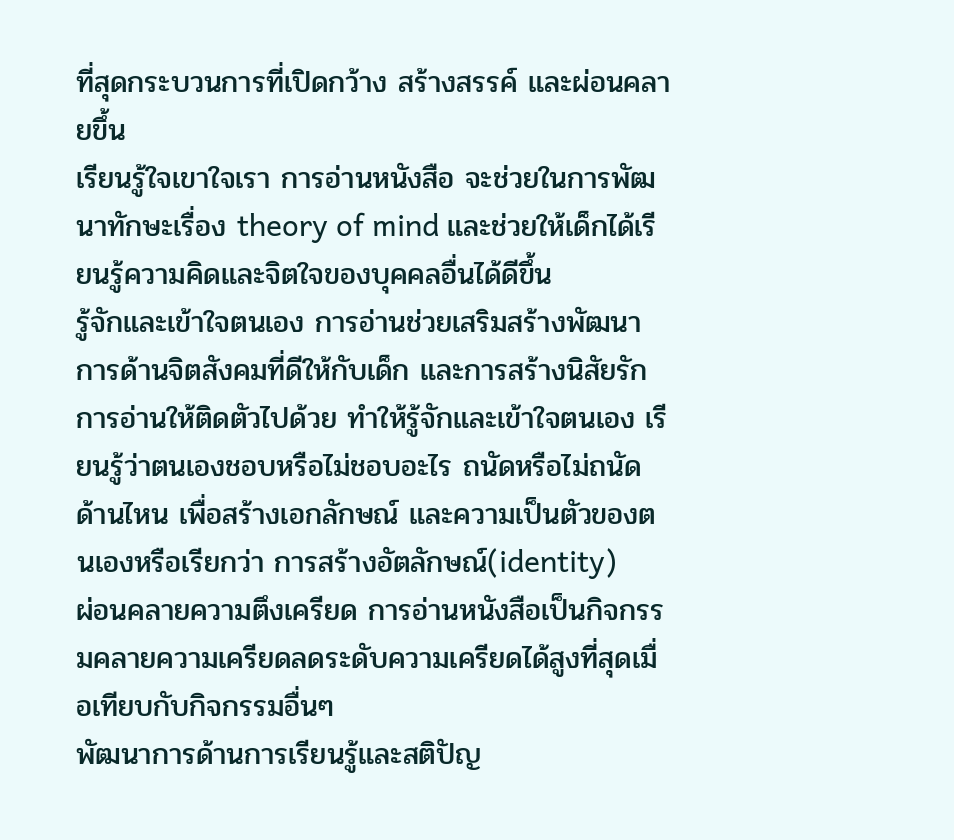ที่สุดกระบวนการที่เปิดกว้าง สร้างสรรค์ และผ่อนคลายขึ้น
เรียนรู้ใจเขาใจเรา การอ่านหนังสือ จะช่วยในการพัฒนาทักษะเรื่อง theory of mind และช่วยให้เด็กได้เรียนรู้ความคิดและจิตใจของบุคคลอื่นได้ดีขึ้น
รู้จักและเข้าใจตนเอง การอ่านช่วยเสริมสร้างพัฒนาการด้านจิตสังคมที่ดีให้กับเด็ก และการสร้างนิสัยรักการอ่านให้ติดตัวไปด้วย ทำให้รู้จักและเข้าใจตนเอง เรียนรู้ว่าตนเองชอบหรือไม่ชอบอะไร ถนัดหรือไม่ถนัดด้านไหน เพื่อสร้างเอกลักษณ์ และความเป็นตัวของตนเองหรือเรียกว่า การสร้างอัตลักษณ์(identity)
ผ่อนคลายความตึงเครียด การอ่านหนังสือเป็นกิจกรรมคลายความเครียดลดระดับความเครียดได้สูงที่สุดเมื่อเทียบกับกิจกรรมอื่นๆ
พัฒนาการด้านการเรียนรู้และสติปัญ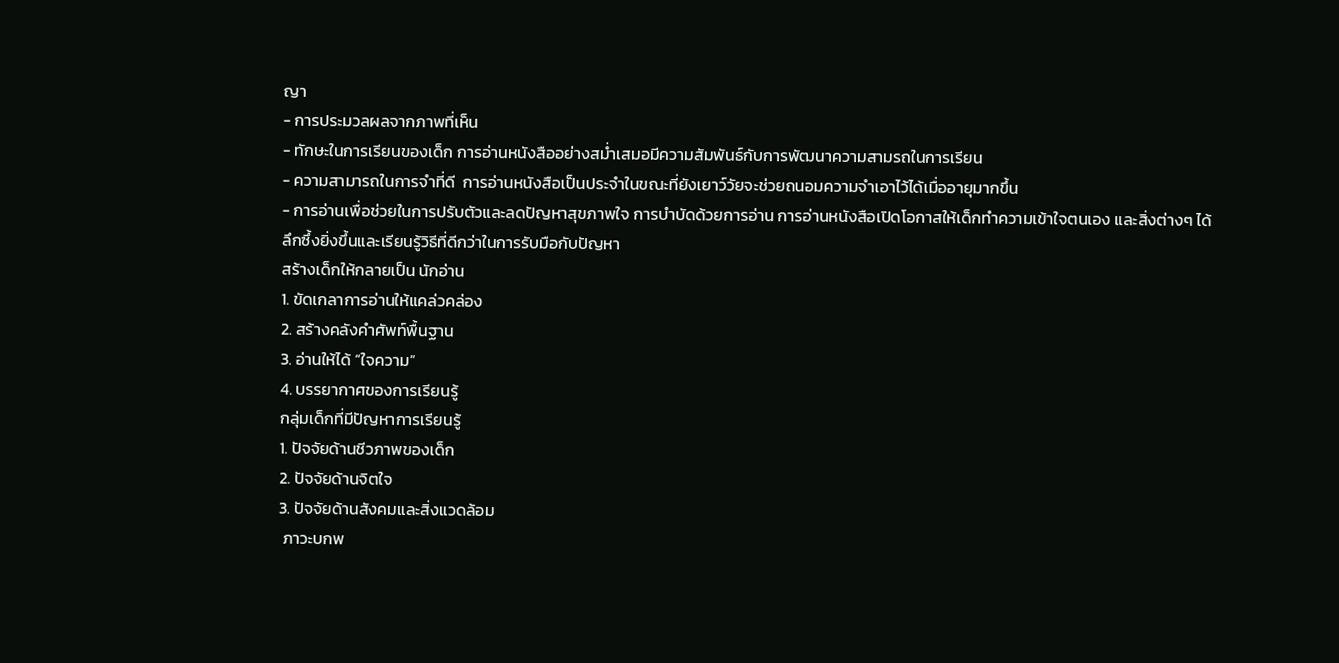ญา
- การประมวลผลจากภาพที่เห็น
- ทักษะในการเรียนของเด็ก การอ่านหนังสืออย่างสม่ำเสมอมีความสัมพันธ์กับการพัฒนาความสามรถในการเรียน
- ความสามารถในการจำที่ดี  การอ่านหนังสือเป็นประจำในขณะที่ยังเยาว์วัยจะช่วยถนอมความจำเอาไว้ได้เมื่ออายุมากขึ้น
- การอ่านเพื่อช่วยในการปรับตัวและลดปัญหาสุขภาพใจ การบำบัดด้วยการอ่าน การอ่านหนังสือเปิดโอกาสให้เด็กทำความเข้าใจตนเอง และสิ่งต่างๆ ได้ลึกซึ้งยิ่งขึ้นและเรียนรู้วิธีที่ดีกว่าในการรับมือกับปัญหา
สร้างเด็กให้กลายเป็น นักอ่าน
1. ขัดเกลาการอ่านให้แคล่วคล่อง
2. สร้างคลังคำศัพท์พื้นฐาน
3. อ่านให้ได้ “ใจความ”
4. บรรยากาศของการเรียนรู้
กลุ่มเด็กที่มีปัญหาการเรียนรู้
1. ปัจจัยด้านชีวภาพของเด็ก
2. ปัจจัยด้านจิตใจ
3. ปัจจัยด้านสังคมและสิ่งแวดล้อม
 ภาวะบกพ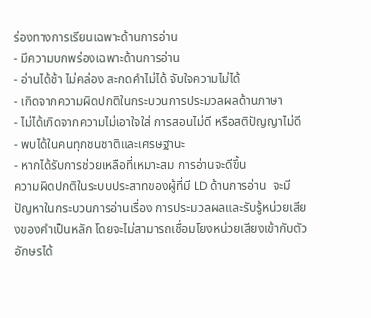ร่องทางการเรียนเฉพาะด้านการอ่าน
- มีความบกพร่องเฉพาะด้านการอ่าน
- อ่านได้ช้า ไม่คล่อง สะกดคำไม่ได้ จับใจความไม่ได้
- เกิดจากความผิดปกติในกระบวนการประมวลผลด้านภาษา
- ไม่ได้เกิดจากความไม่เอาใจใส่ การสอนไม่ดี หรือสติปัญญาไม่ดี
- พบได้ในคนทุกชนชาติและเศรษฐานะ
- หากได้รับการช่วยเหลือที่เหมาะสม การอ่านจะดีขึ้น
ความผิดปกติในระบบประสาทของผู้ที่มี LD ด้านการอ่าน  จะมีปัญหาในกระบวนการอ่านเรื่อง การประมวลผลและรับรู้หน่วยเสียงของคำเป็นหลัก โดยจะไม่สามารถเชื่อมโยงหน่วยเสียงเข้ากับตัวอักษรได้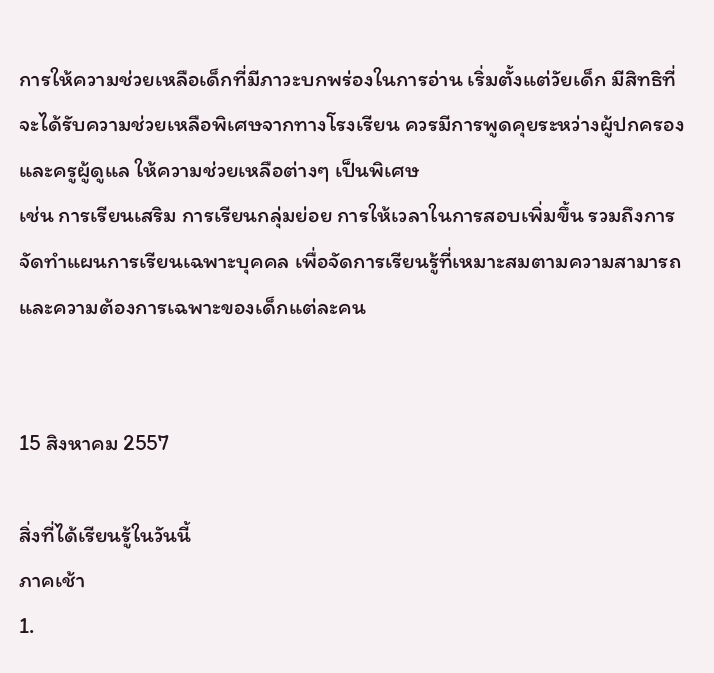การให้ความช่วยเหลือเด็กที่มีภาวะบกพร่องในการอ่าน เริ่มตั้งแต่วัยเด็ก มีสิทธิที่จะได้รับความช่วยเหลือพิเศษจากทางโรงเรียน ควรมีการพูดคุยระหว่างผู้ปกครองและครูผู้ดูแล ให้ความช่วยเหลือต่างๆ เป็นพิเศษ
เช่น การเรียนเสริม การเรียนกลุ่มย่อย การให้เวลาในการสอบเพิ่มขึ้น รวมถึงการจัดทำแผนการเรียนเฉพาะบุคคล เพื่อจัดการเรียนรู้ที่เหมาะสมตามความสามารถและความต้องการเฉพาะของเด็กแต่ละคน


15 สิงหาคม 2557

สิ่งที่ได้เรียนรู้ในวันนี้
ภาคเช้า
1.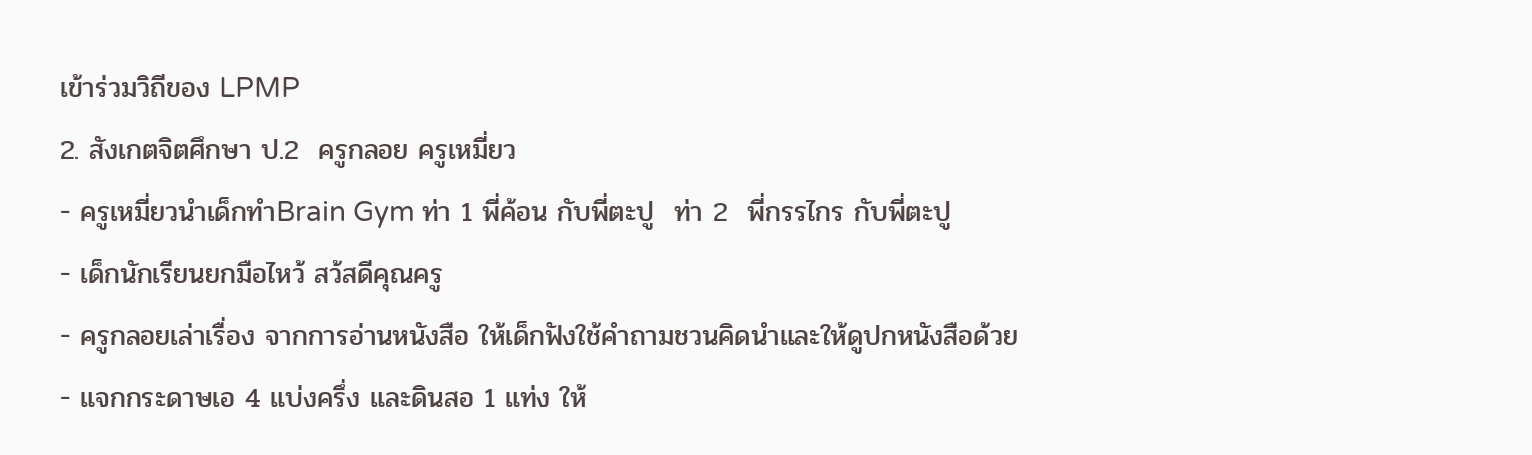เข้าร่วมวิถีของ LPMP
2. สังเกตจิตศึกษา ป.2  ครูกลอย ครูเหมี่ยว
- ครูเหมี่ยวนำเด็กทำBrain Gym ท่า 1 พี่ค้อน กับพี่ตะปู  ท่า 2  พี่กรรไกร กับพี่ตะปู
- เด็กนักเรียนยกมือไหว้ สว้สดีคุณครู
- ครูกลอยเล่าเรื่อง จากการอ่านหนังสือ ให้เด็กฟังใช้คำถามชวนคิดนำและให้ดูปกหนังสือด้วย
- แจกกระดาษเอ 4 แบ่งครึ่ง และดินสอ 1 แท่ง ให้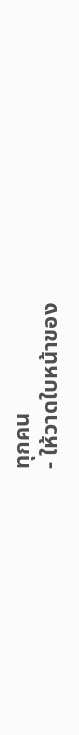ทุกคน
- ให้วาดใบหน้าของ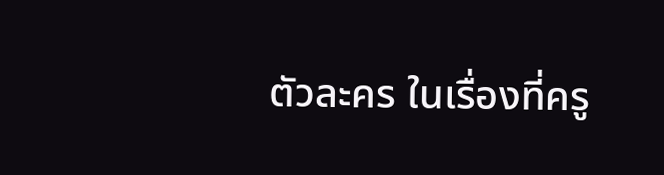ตัวละคร ในเรื่องที่ครู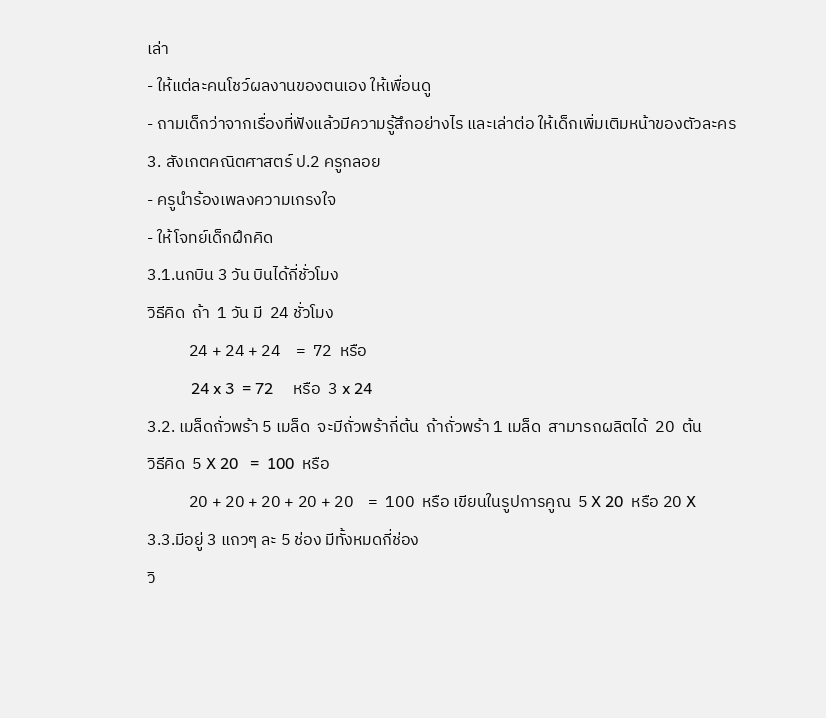เล่า
- ให้แต่ละคนโชว์ผลงานของตนเอง ให้เพื่อนดู
- ถามเด็กว่าจากเรื่องที่ฟังแล้วมีความรู้สึกอย่างไร และเล่าต่อ ให้เด็กเพิ่มเติมหน้าของตัวละคร
3. สังเกตคณิตศาสตร์ ป.2 ครูกลอย
- ครูนำร้องเพลงความเกรงใจ
- ให้โจทย์เด็กฝึกคิด
3.1.นกบิน 3 วัน บินได้กี่ชั่วโมง
วิธีคิด  ถ้า  1 วัน มี  24 ชั่วโมง
           24 + 24 + 24    =  72  หรือ
           24 x 3  = 72     หรือ  3 x 24
3.2. เมล็ดถั่วพร้า 5 เมล็ด  จะมีถั่วพร้ากี่ต้น  ถ้าถั่วพร้า 1 เมล็ด  สามารถผลิตได้  20  ต้น
วิธีคิด  5 X 20   =  100  หรือ
           20 + 20 + 20 + 20 + 20    =  100  หรือ เขียนในรูปการคูณ  5 X 20  หรือ 20 X
3.3.มีอยู่ 3 แถวๆ ละ 5 ช่อง มีทั้งหมดกี่ช่อง
วิ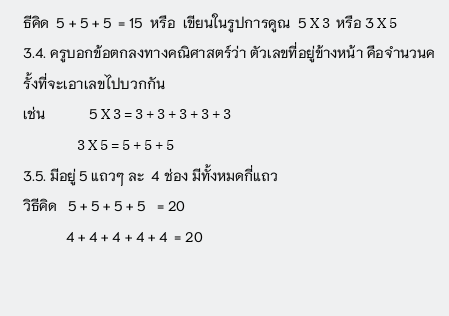ธีคิด  5 + 5 + 5  = 15  หรือ  เขียนในรูปการคูณ  5 X 3  หรือ 3 X 5
3.4. ครูบอกข้อตกลงทางคณิศาสตร์ว่า ตัวเลขที่อยู่ข้างหน้า คือจำนวนครั้งที่จะเอาเลขไปบวกกัน
เช่น            5 X 3 = 3 + 3 + 3 + 3 + 3
                  3 X 5 = 5 + 5 + 5
3.5. มีอยู่ 5 แถวๆ ละ  4 ช่อง มีทั้งหมดกี่แถว
วิธีคิด   5 + 5 + 5 + 5   = 20
            4 + 4 + 4 + 4 + 4  = 20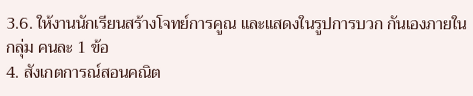3.6. ให้งานนักเรียนสร้างโจทย์การคูณ และแสดงในรูปการบวก กันเองภายในกลุ่ม คนละ 1 ข้อ
4. สังเกตการณ์สอนคณิต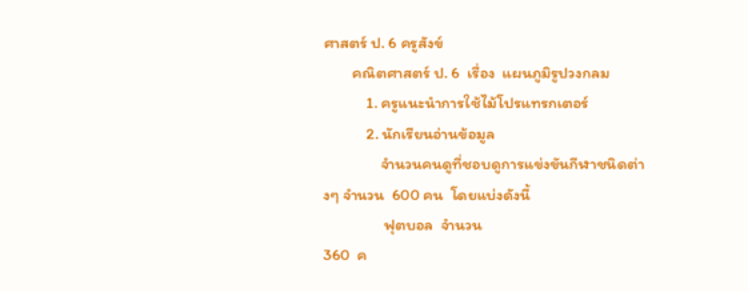ศาสตร์ ป. 6 ครูสังข์
        คณิตศาสตร์ ป. 6  เรื่อง  แผนภูมิรูปวงกลม
            1. ครูแนะนำการใช้ไม้โปรแทรกเตอร์
            2. นักเรียนอ่านข้อมูล
                จำนวนคนดูที่ชอบดูการแข่งขันกีฬาชนิดต่างๆ จำนวน  600 คน  โดยแบ่งดังนี้
                 ฟุตบอล  จำนวน
360  ค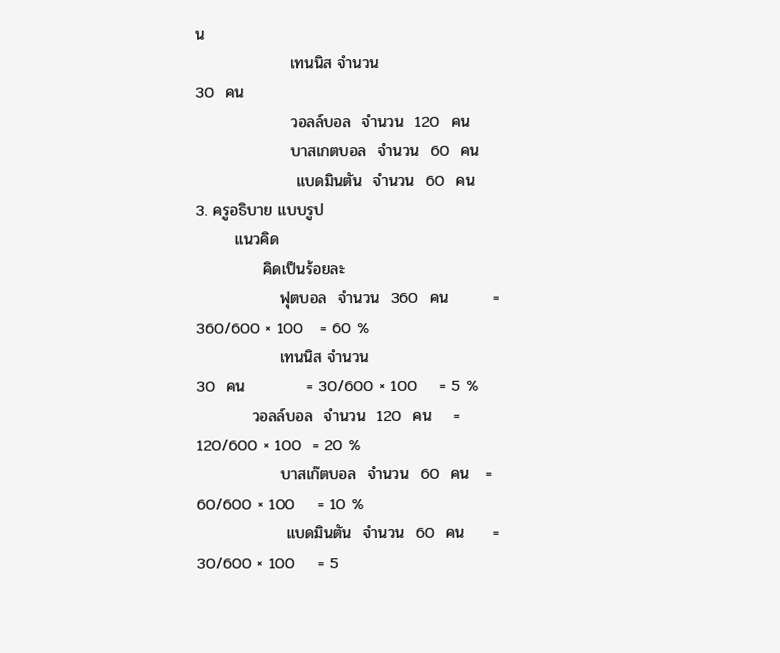น
                 เทนนิส จำนวน
30  คน
                 วอลล์บอล  จำนวน  120  คน
                 บาสเกตบอล  จำนวน  60  คน
                  แบดมินตัน  จำนวน  60  คน
3. ครูอธิบาย แบบรูป
       แนวคิด
            คิดเป็นร้อยละ
               ฟุตบอล  จำนวน  360  คน        = 360/600 × 100   = 60 %
               เทนนิส จำนวน
30  คน           = 30/600 × 100    = 5 %
          วอลล์บอล  จำนวน  120  คน    = 120/600 × 100  = 20 %
               บาสเก๊ตบอล  จำนวน  60  คน   = 60/600 × 100    = 10 %
                แบดมินตัน  จำนวน  60  คน     = 30/600 × 100    = 5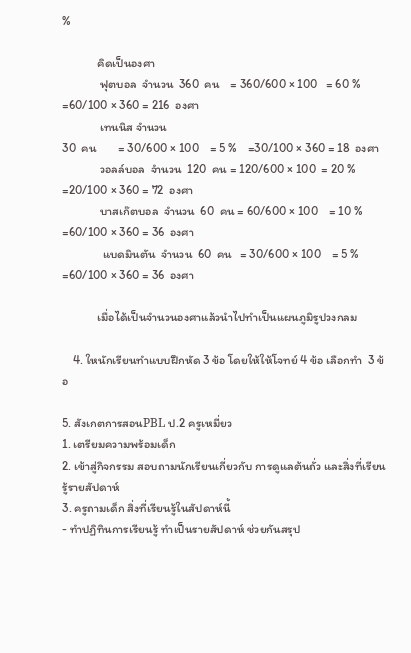%

             คิดเป็นองศา
              ฟุตบอล  จำนวน  360  คน    = 360/600 × 100   = 60 %  =60/100 × 360 = 216  องศา
              เทนนิส จำนวน
30  คน        = 30/600 × 100    = 5 %    =30/100 × 360 = 18  องศา
              วอลล์บอล  จำนวน  120  คน = 120/600 × 100  = 20 %   =20/100 × 360 = 72  องศา
              บาสเก๊ตบอล  จำนวน  60  คน = 60/600 × 100    = 10 %  =60/100 × 360 = 36  องศา
               แบดมินตัน  จำนวน  60  คน   = 30/600 × 100    = 5 %    =60/100 × 360 = 36  องศา

             เมื่อได้เป็นจำนวนองศาแล้วนำไปทำเป็นแผนภูมิรูปวงกลม

    4. ใหนักเรียนทำแบบฝึกหัด 3 ข้อ โดยให้ให้โจทย์ 4 ข้อ เลือกทำ  3 ข้อ

5. สังเกตการสอนPBL ป.2 ครูเหมี่ยว
1. เตรียมความพร้อมเด็ก
2. เข้าสู่กิจกรรม สอบถามนักเรียนเกี่ยวกับ การดูแลต้นถั่ว และสิ่งที่เรียนรู้รายสัปดาห์
3. ครูถามเด็ก สิ่งที่เรียนรู้ในสัปดาห์นี้
- ทำปฏิทินการเรียนรู้ ทำเป็นรายสัปดาห์ ช่วยกันสรุป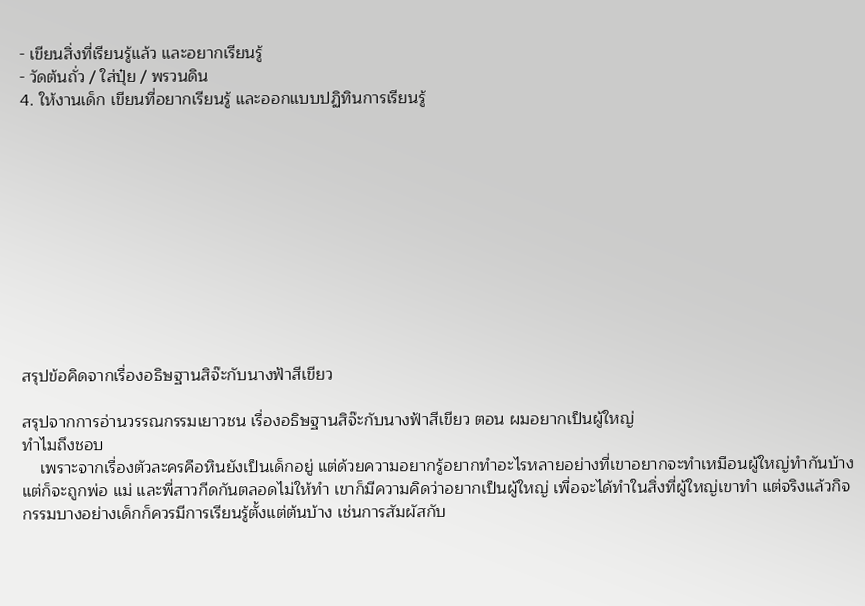- เขียนสิ่งที่เรียนรู้แล้ว และอยากเรียนรู้
- วัดต้นถั่ว / ใส่ปุ๋ย / พรวนดิน
4. ให้งานเด็ก เขียนที่อยากเรียนรู้ และออกแบบปฏิทินการเรียนรู้











สรุปข้อคิดจากเรื่องอธิษฐานสิจ๊ะกับนางฟ้าสีเขียว

สรุปจากการอ่านวรรณกรรมเยาวชน เรื่องอธิษฐานสิจ๊ะกับนางฟ้าสีเขียว ตอน ผมอยากเป็นผู้ใหญ่
ทำไมถึงชอบ
    เพราะจากเรื่องตัวละครคือหินยังเป็นเด็กอยู่ แต่ด้วยความอยากรู้อยากทำอะไรหลายอย่างที่เขาอยากจะทำเหมือนผู้ใหญ่ทำกันบ้าง แต่ก็จะถูกพ่อ แม่ และพี่สาวกีดกันตลอดไม่ให้ทำ เขาก็มีความคิดว่าอยากเป็นผู้ใหญ่ เพื่อจะได้ทำในสิ่งที่ผู้ใหญ่เขาทำ แต่จริงแล้วกิจกรรมบางอย่างเด็กก็ควรมีการเรียนรู้ตั้งแต่ต้นบ้าง เช่นการสัมผัสกับ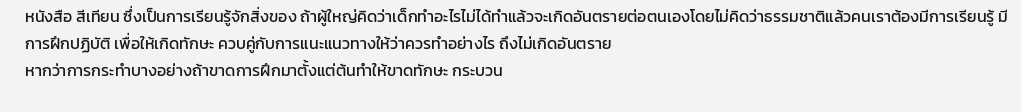หนังสือ สีเทียน ซึ่งเป็นการเรียนรู้จักสิ่งของ ถ้าผู้ใหญ่คิดว่าเด็กทำอะไรไม่ได้ทำแล้วจะเกิดอันตรายต่อตนเองโดยไม่คิดว่าธรรมชาติแล้วคนเราต้องมีการเรียนรู้ มีการฝึกปฏิบัติ เพื่อให้เกิดทักษะ ควบคู่กับการแนะแนวทางให้ว่าควรทำอย่างไร ถึงไม่เกิดอันตราย
หากว่าการกระทำบางอย่างถ้าขาดการฝึกมาตั้งแต่ต้นทำให้ขาดทักษะ กระบวน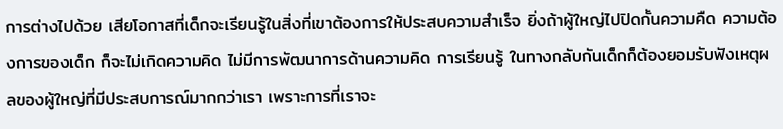การต่างไปด้วย เสียโอกาสที่เด็กจะเรียนรู้ในสิ่งที่เขาต้องการให้ประสบความสำเร็จ ยิ่งถ้าผู้ใหญ่ไปปิดกั้นความคืด ความต้องการของเด็ก ก็จะไม่เกิดความคิด ไม่มีการพัฒนาการด้านความคิด การเรียนรู้ ในทางกลับกันเด็กก็ต้องยอมรับฟังเหตุผลของผู้ใหญ่ที่มีประสบการณ์มากกว่าเรา เพราะการที่เราจะ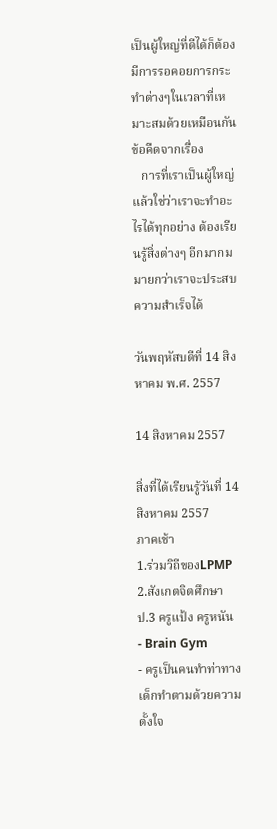เป็นผู้ใหญ่ที่ดีได้ก็ต้องมีการรอคอยการกระทำต่างๆในเวลาที่เหมาะสมด้วยเหมือนกัน
ข้อคืดจากเรื่อง
   การที่เราเป็นผู้ใหญ่แล้วใช่ว่าเราจะทำอะไรได้ทุกอย่าง ต้องเรียนรู้สิ่งต่างๆ อีกมากมมายกว่าเราจะประสบความสำเร็จได้

วันพฤหัสบดีที่ 14 สิงหาคม พ.ศ. 2557

14 สิงหาคม 2557

สิ่งที่ได้เรียนรู้วันที่ 14 สิงหาคม 2557
ภาคเช้า
1.ร่วมวิถีของLPMP
2.สังเกตจิตศึกษา ป.3 ครูแป้ง ครูหนัน
- Brain Gym
- ครูเป็นคนทำท่าทาง เด็กทำตามด้วยความตั้งใจ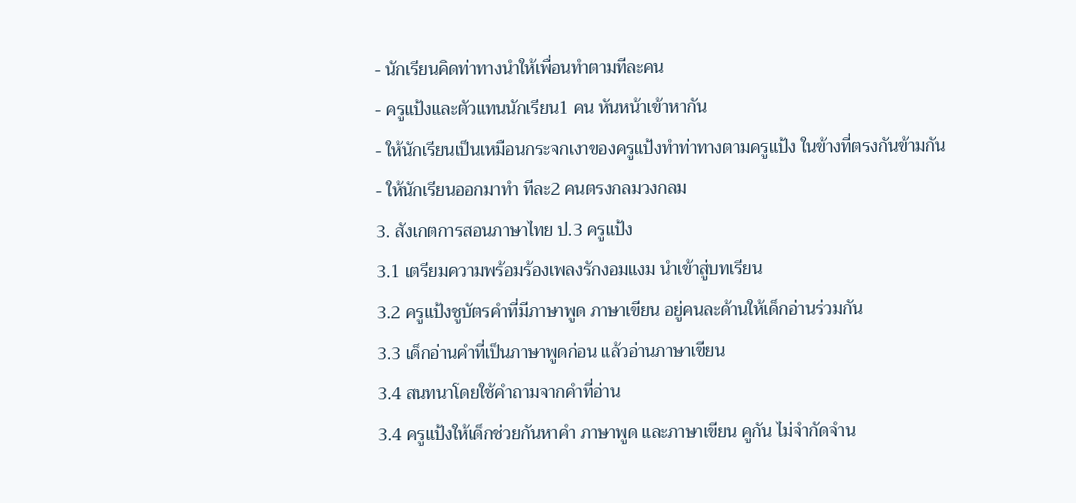- นักเรียนคิดท่าทางนำให้เพื่อนทำตามทีละคน
- ครูแป้งและตัวแทนนักเรียน1 คน หันหน้าเข้าหากัน
- ให้นักเรียนเป็นเหมือนกระจกเงาของครูแป้งทำท่าทางตามครูแป้ง ในข้างที่ตรงกันข้ามกัน
- ให้นักเรียนออกมาทำ ทีละ2 คนตรงกลมวงกลม
3. สังเกตการสอนภาษาไทย ป.3 ครูแป้ง
3.1 เตรียมความพร้อมร้องเพลงรักงอมแงม นำเข้าสู่บทเรียน
3.2 ครูแป้งชูบัตรคำที่มีภาษาพูด ภาษาเขียน อยู่คนละด้านให้เด็กอ่านร่วมกัน
3.3 เด็กอ่านคำที่เป็นภาษาพูดก่อน แล้วอ่านภาษาเขียน
3.4 สนทนาโดยใช้คำถามจากคำที่อ่าน
3.4 ครูแป้งให้เด็กช่วยกันหาคำ ภาษาพูด และภาษาเขียน คูกัน ไม่จำกัดจำน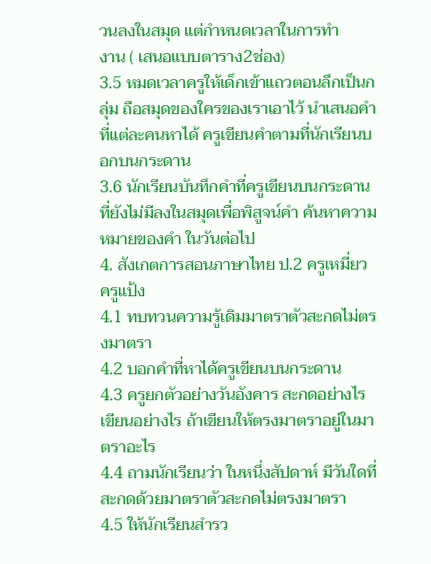วนลงในสมุด แต่กำหนดเวลาในการทำ
งาน ( เสนอแบบตาราง2ช่อง)
3.5 หมดเวลาครูให้เด็กเข้าแถวตอนลึกเป็นกลุ่ม ถือสมุดของใครของเราเอาไว้ นำเสนอคำที่แต่ละคนหาได้ ครูเขียนคำตามที่นักเรียนบอกบนกระดาน
3.6 นักเรียนบันทึกคำที่ครูเขียนบนกระดานที่ยังไม่มีลงในสมุดเพื่อพิสูจน์คำ ค้นหาความหมายของคำ ในวันต่อไป
4. สังเกตการสอนภาษาไทย ป.2 ครูเหมี่ยว ครูแป้ง
4.1 ทบทวนความรู้เดิมมาตราตัวสะกดไม่ตรงมาตรา
4.2 บอกคำที่หาได้ครูเขียนบนกระดาน
4.3 ครูยกตัวอย่างวันอังคาร สะกดอย่างไร เขียนอย่างไร ถ้าเขียนให้ตรงมาตราอยู่ในมาตราอะไร
4.4 ถามนักเรียนว่า ในหนึ่งสัปดาห์ มีวันใดที่สะกดด้วยมาตราตัวสะกดไม่ตรงมาตรา
4.5 ให้นักเรียนสำรว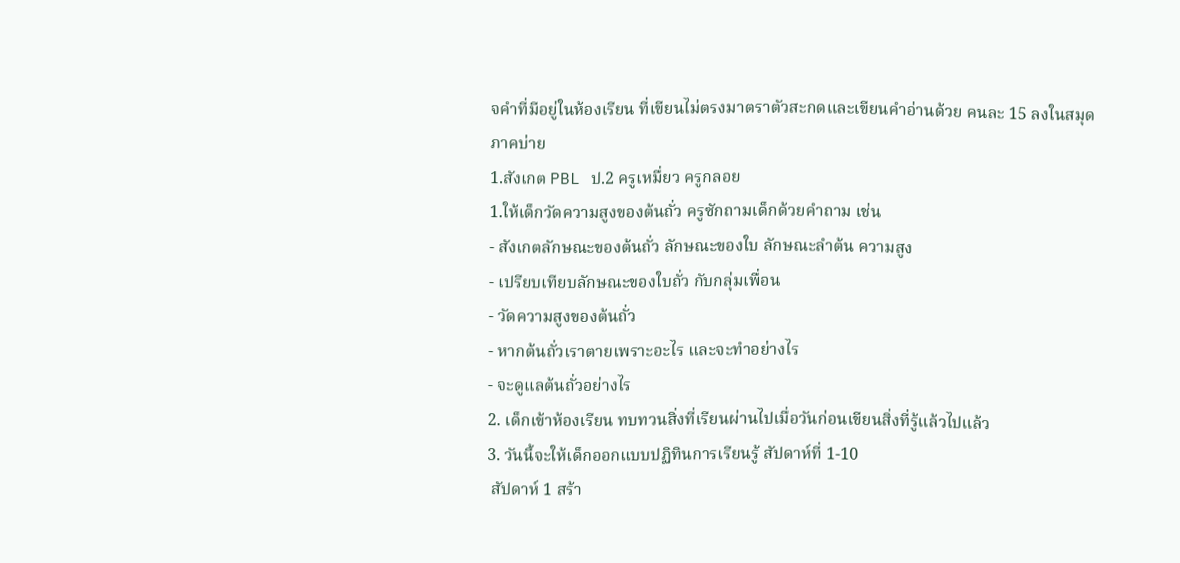จคำที่มีอยู่ในห้องเรียน ที่เขียนไม่ตรงมาตราตัวสะกดและเขียนคำอ่านด้วย คนละ 15 ลงในสมุด
ภาคบ่าย
1.สังเกต PBL ป.2 ครูเหมื่ยว ครูกลอย
1.ให้เด็กวัดความสูงของต้นถั่ว ครูซักถามเด็กด้วยคำถาม เช่น
- สังเกตลักษณะของต้นถั่ว ลักษณะของใบ ลักษณะลำต้น ความสูง
- เปรียบเทียบลักษณะของใบถั่ว กับกลุ่มเพื่อน
- วัดความสูงของต้นถั่ว
- หากต้นถั่วเราตายเพราะอะไร และจะทำอย่างไร
- จะดูแลต้นถั่วอย่างไร
2. เด็กเข้าห้องเรียน ทบทวนสิ่งที่เรียนผ่านไปเมื่อวันก่อนเขียนสิ่งที่รู้แล้วไปแล้ว
3. วันนี้จะให้เด็กออกแบบปฏิทินการเรียนรู้ สัปดาห์ที่ 1-10
 สัปดาห์ 1 สร้า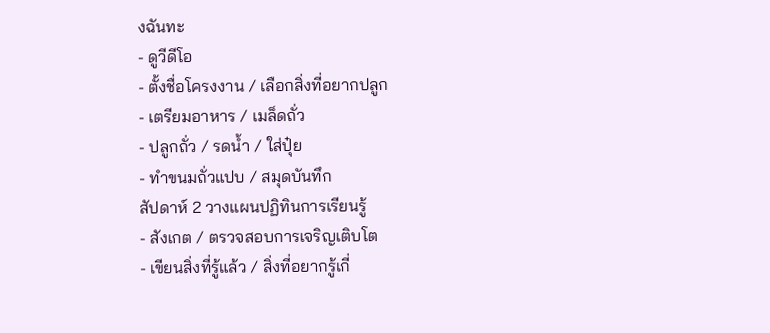งฉันทะ
- ดูวีดีโอ
- ตั้งชื่อโครงงาน / เลือกสิ่งที่อยากปลูก
- เตรียมอาหาร / เมล็ดถั่ว
- ปลูกถั่ว / รดน้ำ / ใส่ปุ๋ย
- ทำขนมถั่วแปบ / สมุดบันทึก
สัปดาห์ 2 วางแผนปฏิทินการเรียนรู้
- สังเกต / ตรวจสอบการเจริญเติบโต
- เขียนสิ่งที่รู้แล้ว / สิ่งที่อยากรู้เกี่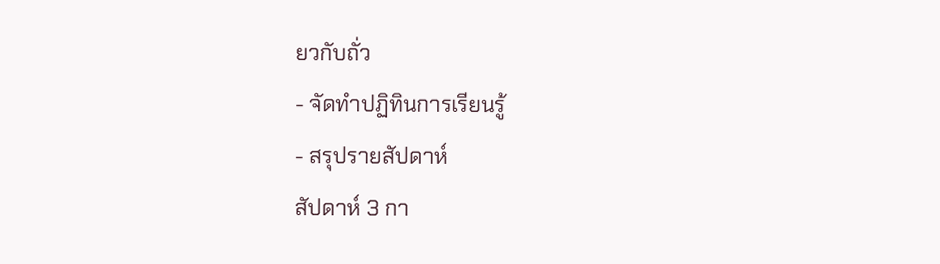ยวกับถั่ว
- จัดทำปฏิทินการเรียนรู้
- สรุปรายสัปดาห์
สัปดาห์ 3 กา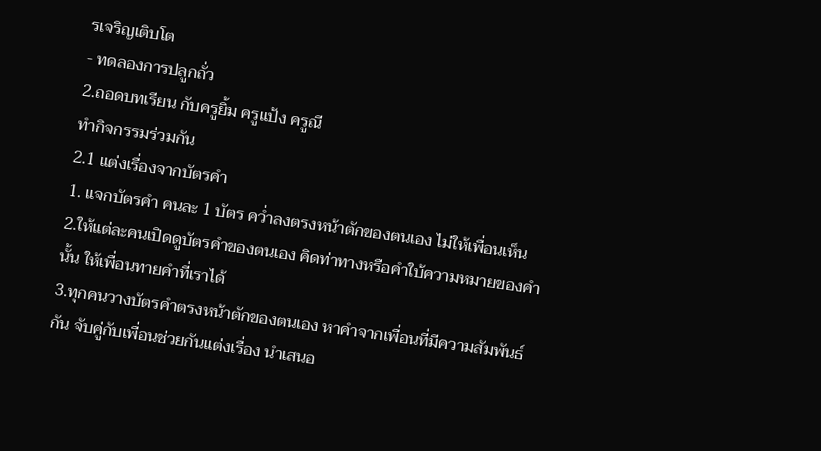รเจริญเติบโต
- ทดลองการปลูกถั่ว
2.ถอดบทเรียน กับครูยิ้ม ครูแป้ง ครูณี
ทำกิจกรรมร่วมกัน
2.1 แต่งเรื่องจากบัตรคำ
1. แจกบัตรคำ คนละ 1 บัตร คว่ำลงตรงหน้าตักของตนเอง ไม่ให้เพื่อนเห็น
2.ให้แต่ละคนเปิดดูบัตรคำของตนเอง คิดท่าทางหรือคำใบ้ความหมายของคำนั้น ให้เพื่อนทายคำที่เราได้
3.ทุกคนวางบัตรคำตรงหน้าตักของตนเอง หาคำจากเพื่อนที่มีความสัมพันธ์กัน จับคู่กับเพื่อนช่วยกันแต่งเรื่อง นำเสนอ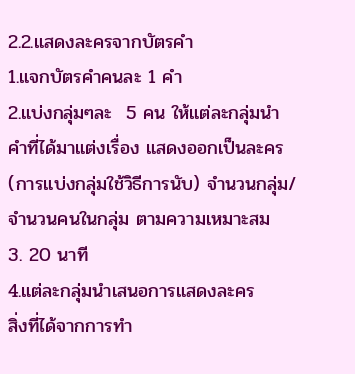2.2.แสดงละครจากบัตรคำ
1.แจกบัตรคำคนละ 1 คำ
2.แบ่งกลุ่มๆละ  5 คน ให้แต่ละกลุ่มนำคำที่ได้มาแต่งเรื่อง แสดงออกเป็นละคร (การแบ่งกลุ่มใช้วิธีการนับ) จำนวนกลุ่ม/จำนวนคนในกลุ่ม ตามความเหมาะสม
3. 20 นาที
4.แต่ละกลุ่มนำเสนอการแสดงละคร
สิ่งที่ได้จากการทำ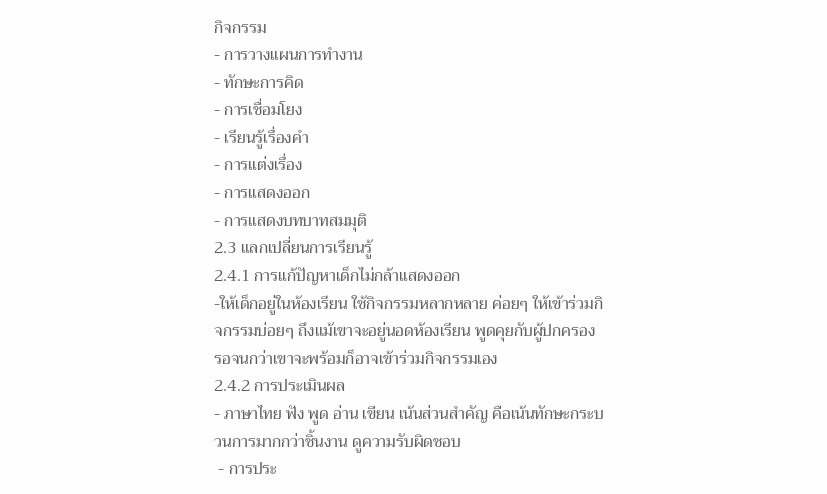กิจกรรม
- การวางแผนการทำงาน
- ทักษะการคิด
- การเชื่อมโยง
- เรียนรู้เรื่องคำ
- การแต่งเรื่อง
- การแสดงออก
- การแสดงบทบาทสมมุติ
2.3 แลกเปลี่ยนการเรียนรู้
2.4.1 การแก้ปัญหาเด็กไม่กล้าแสดงออก
-ให้เด็กอยู่ในห้องเรียน ใช้กิจกรรมหลากหลาย ค่อยๆ ให้เข้าร่วมกิจกรรมบ่อยๆ ถึงแม้เขาจะอยู่นอดห้องเรียน พูดคุยกับผู้ปกครอง รอจนกว่าเขาจะพร้อมก็อาจเข้าร่วมกิจกรรมเอง
2.4.2 การประเมินผล
- ภาษาไทย ฟัง พูด อ่าน เขียน เน้นส่วนสำคัญ คือเน้นทักษะกระบวนการมากกว่าชิ้นงาน ดูความรับผิดชอบ
 - การประ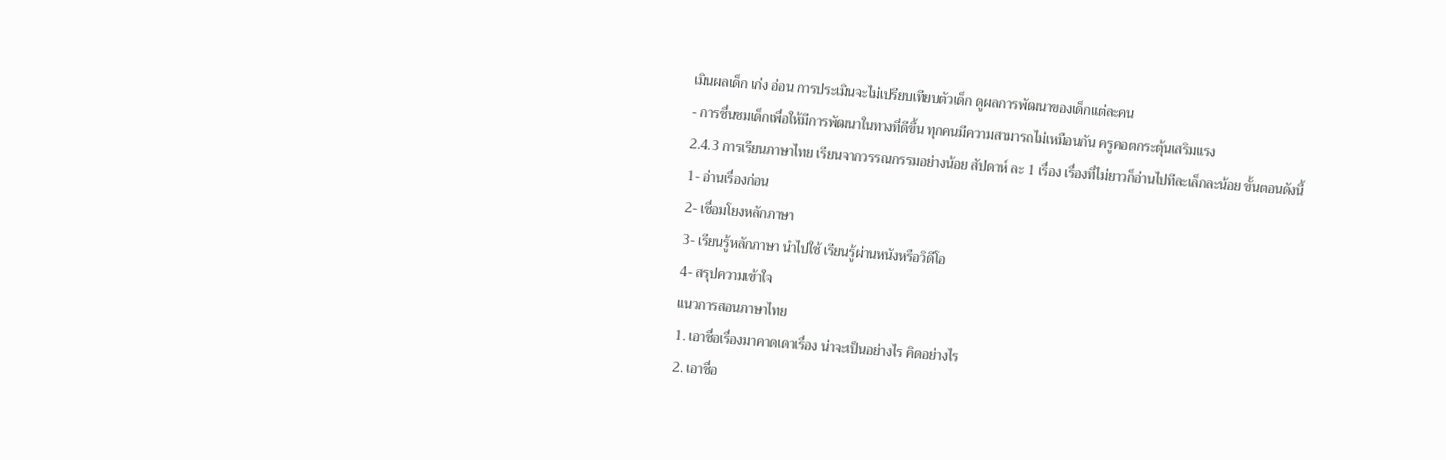เมินผลเด็ก เก่ง อ่อน การประเมินจะไม่เปรียบเทียบตัวเด็ก ดูผลการพัฒนาของเด็กแต่ละคน
- การชื่นชมเด็กเพื่อให้มีการพัฒนาในทางที่ดีขึ้น ทุกคนมีความสามารถไม่เหมือนกัน ครูคอตกระตุ้นเสริมแรง
2.4.3 การเรียนภาษาไทย เรียนจากวรรณกรรมอย่างน้อย สัปดาห์ ละ 1 เรื่อง เรื่องที่ไม่ยาวก็อ่านไปทีละเล็กละน้อย ขั้นตอนดังนี้
1- อ่านเรื่องก่อน
2- เชื่อมโยงหลักภาษา
3- เรียนรู้หลักภาษา นำไปใช้ เรียนรู้ผ่านหนังหรือวิดีโอ
4- สรุปความเข้าใจ
แนวการสอนภาษาไทย
1. เอาชื่อเรื่องมาคาดเดาเรื่อง น่าจะเป็นอย่างไร คิดอย่างไร
2. เอาชื่อ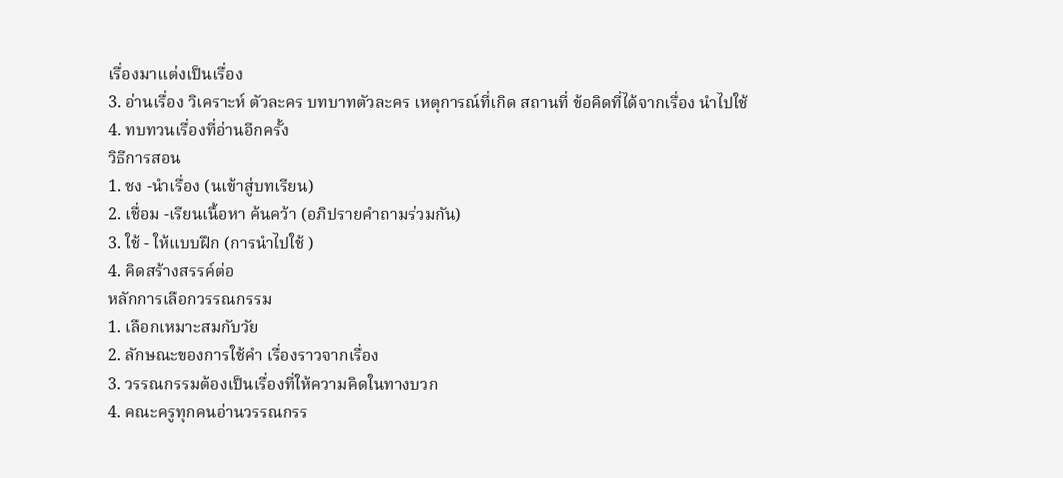เรื่องมาแต่งเป็นเรื่อง
3. อ่านเรื่อง วิเคราะห์ ตัวละคร บทบาทตัวละคร เหตุการณ์ที่เกิด สถานที่ ข้อคิดที่ได้จากเรื่อง นำไปใช้
4. ทบทวนเรื่องที่อ่านอีกครั้ง
วิธีการสอน
1. ชง -นำเรื่อง (นเข้าสู่บทเรียน)
2. เชื่อม -เรียนเนื้อหา ค้นคว้า (อภิปรายคำถามร่วมกัน)
3. ใช้ - ให้แบบฝึก (การนำไปใช้ )
4. คิดสร้างสรรค์ต่อ
หลักการเลือกวรรณกรรม
1. เลือกเหมาะสมกับวัย
2. ลักษณะของการใช้คำ เรื่องราวจากเรื่อง
3. วรรณกรรมต้องเป็นเรื่องที่ให้ความคิดในทางบวก
4. คณะครูทุกคนอ่านวรรณกรร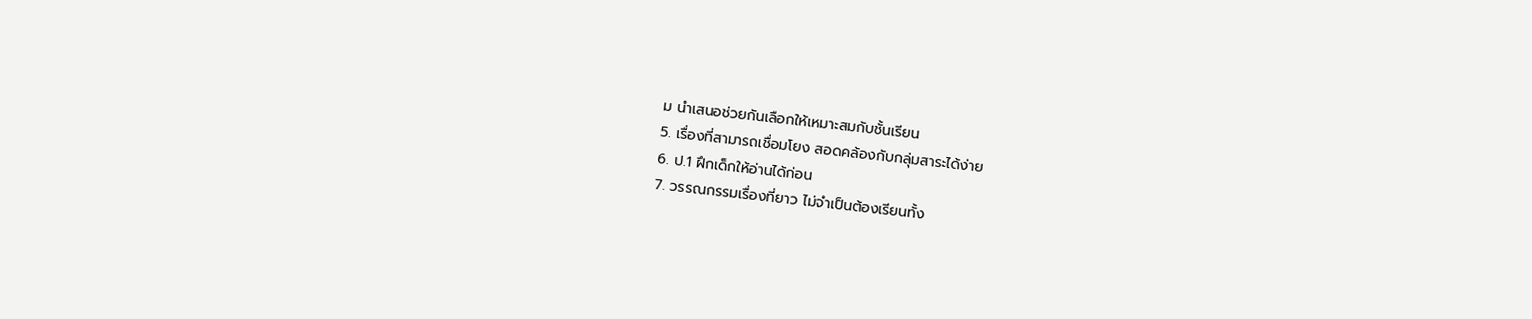ม นำเสนอช่วยกันเลือกให้เหมาะสมกับชั้นเรียน
5. เรื่องที่สามารถเชื่อมโยง สอดคล้องกับกลุ่มสาระได้ง่าย
6. ป.1 ฝึกเด็กให้อ่านได้ก่อน
7. วรรณกรรมเรื่องที่ยาว ไม่จำเป็นต้องเรียนทั้ง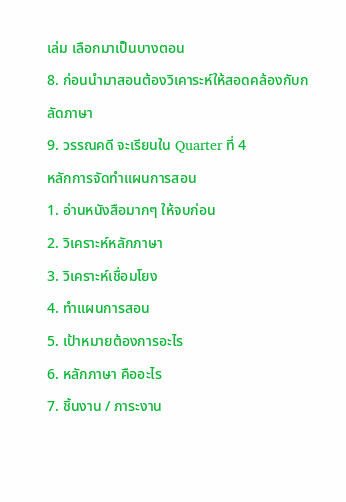เล่ม เลือกมาเป็นบางตอน
8. ก่อนนำมาสอนต้องวิเคาระห์ให้สอดคล้องกับกลัดภาษา
9. วรรณคดี จะเรียนใน Quarter ที่ 4
หลักการจัดทำแผนการสอน
1. อ่านหนังสือมากๆ ให้จบก่อน
2. วิเคราะห์หลักภาษา
3. วิเคราะห์เชื่อมโยง
4. ทำแผนการสอน
5. เป้าหมายต้องการอะไร
6. หลักภาษา คืออะไร
7. ชิ้นงาน / ภาระงาน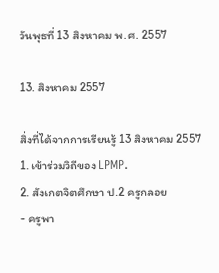วันพุธที่ 13 สิงหาคม พ.ศ. 2557

13. สิงหาคม 2557

สิ่งที่ได้จากการเรียนรู้ 13 สิงหาคม 2557
1. เข้าร่วมวิถีของ LPMP.
2. สังเกตจิตศึกษา ป.2 ครูกลอย
- ครูพา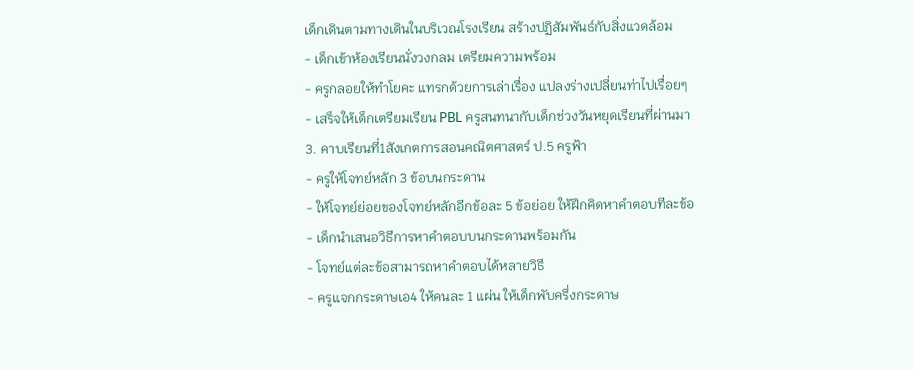เด็กเดินตามทางเดินในบริเวณโรงเรียน สร้างปฏิสัมพันธ์กับสิ่งแวดล้อม
- เด็กเข้าห้องเรียนนั่งวงกลม เตรียมความพร้อม
- ครูกลอยให้ทำโยคะ แทรกด้วยการเล่าเรื่อง แปลงร่างเปลี่ยนท่าไปเรื่อยๆ
- เสร็จให้เด็กเตรียมเรียน PBL ครูสนทนากับเด็กช่วงวันหยุดเรียนที่ผ่านมา
3. คาบเรียนที่1สังเกตการสอนคณิตศาสตร์ ป.5 ครูฟ้า
- ครูให้โจทย์หลัก 3 ข้อบนกระดาน
- ให้โจทย์ย่อยของโจทย์หลักอีกข้อละ 5 ข้อย่อย ให้ฝึกคิดหาคำตอบทีละข้อ
- เด็กนำเสนอวิธีการหาคำตอบบนกระดานพร้อมกัน
- โจทย์แต่ละข้อสามารถหาคำตอบได้หลายวิธี
- ครูแจกกระดาษเอ4 ให้คนละ 1 แผ่น ให้เด็กพับครึ่งกระดาษ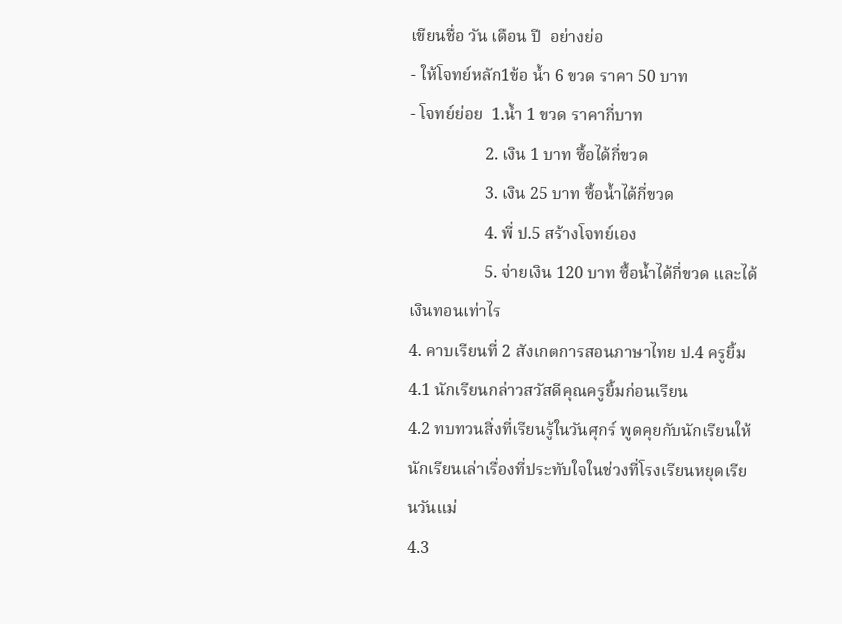เขียนชื่อ วัน เดือน ปี  อย่างย่อ
- ให้โจทย์หลัก1ข้อ น้ำ 6 ขวด ราคา 50 บาท
- โจทย์ย่อย  1.น้ำ 1 ขวด ราคากี่บาท
                  2. เงิน 1 บาท ซื้อได้กี่ขวด
                  3. เงิน 25 บาท ซื้อน้ำได้กี่ขวด
                  4. พี่ ป.5 สร้างโจทย์เอง
                  5. จ่ายเงิน 120 บาท ซื้อน้ำได้กี่ขวด และได้เงินทอนเท่าไร
4. คาบเรียนที่ 2 สังเกตการสอนภาษาไทย ป.4 ครูยิ้ม
4.1 นักเรียนกล่าวสวัสดีคุณครูยิ้มก่อนเรียน
4.2 ทบทวนสิ่งที่เรียนรู้ในวันศุกร์ พูดคุยกับนักเรียนให้นักเรียนเล่าเรื่องที่ประทับใจในช่วงที่โรงเรียนหยุดเรียนวันแม่
4.3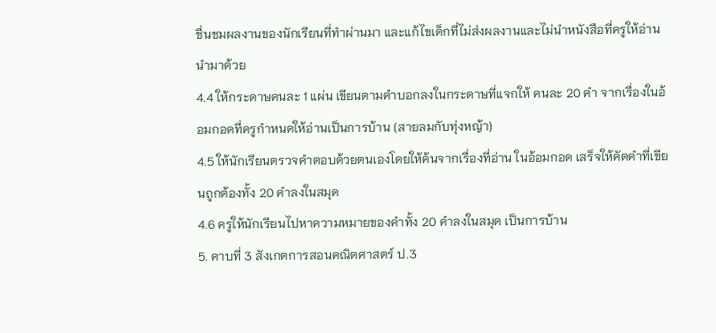ชื่นชมผลงานของนักเรียนที่ทำผ่านมา และแก้ไขเด็กที่ไม่ส่งผลงานและไม่นำหนังสือที่ครูให้อ่านนำมาด้วย
4.4 ให้กระดาษคนละ 1 แผ่น เขียนตามคำบอกลงในกระดาษที่แจกให้ คนละ 20 คำ จากเรื่องในอ้อมกอดที่ครูกำหนดให้อ่านเป็นการบ้าน (สายลมกับทุ่งหญ้า)
4.5 ให้นักเรียนตรวจคำตอบด้วยตนเองโดยให้ค้นจากเรื่องที่อ่าน ในอ้อมกอด เสร็จให้คัดคำที่เขียนถูกต้องทั้ง 20 คำลงในสมุด
4.6 ครูให้นักเรียนไปหาความหมายของคำทั้ง 20 คำลงในสมุด เป็นการบ้าน
5. คาบที่ 3 สังเกตการสอนคณิตศาสตร์ ป.3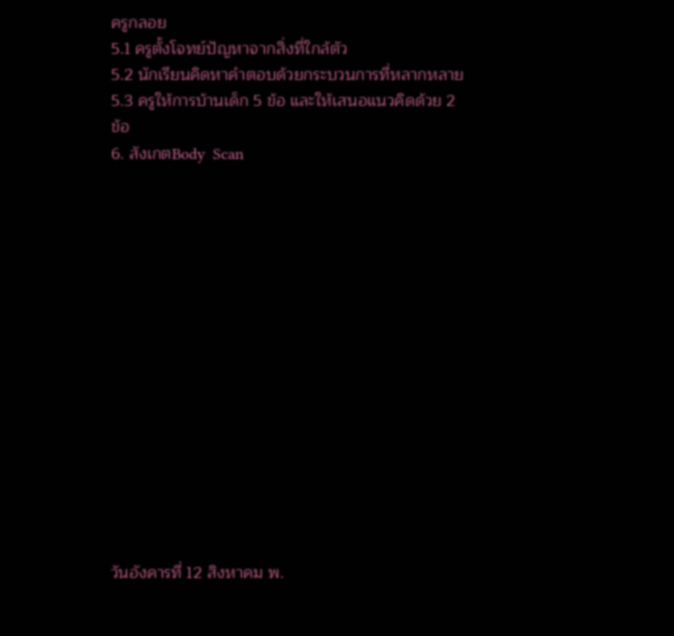ครูกลอย
5.1 ครูตั้งโจทย์ปัญหาจากสิ่งที่ใกล้ตัว
5.2 นักเรียนคิดหาคำตอบด้วยกระบวนการที่หลากหลาย
5.3 ครูให้การบ้านเด็ก 5 ข้อ และให้เสนอแนวคิดด้วย 2 ข้อ
6. สังเกตBody  Scan















วันอังคารที่ 12 สิงหาคม พ.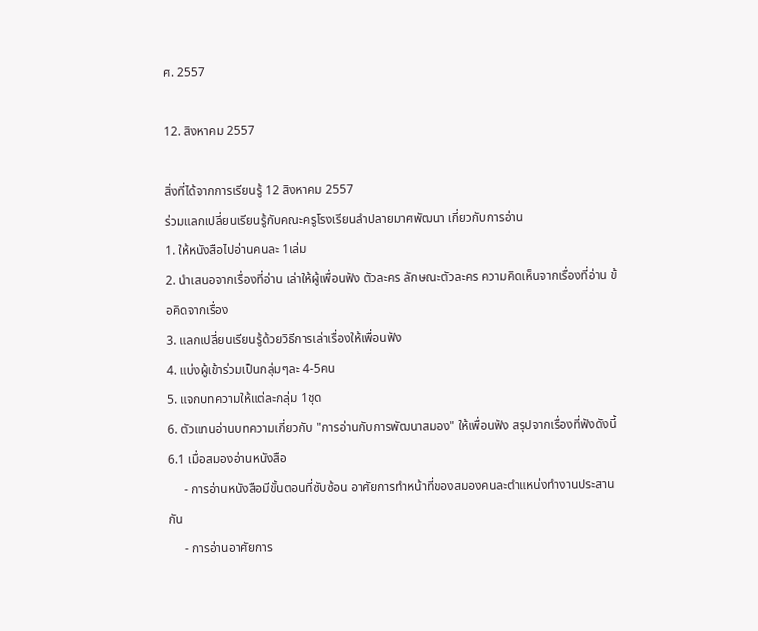ศ. 2557

12. สิงหาคม 2557

สิ่งที่ได้จากการเรียนรู้ 12 สิงหาคม 2557
ร่วมแลกเปลี่ยนเรียนรู้กับคณะครูโรงเรียนลำปลายมาศพัฒนา เกี่ยวกับการอ่าน
1. ให้หนังสือไปอ่านคนละ 1เล่ม
2. นำเสนอจากเรื่องที่อ่าน เล่าให้ผู้เพื่อนฟัง ตัวละคร ลักษณะตัวละคร ความคิดเห็นจากเรื่องที่อ่าน ข้อคิดจากเรื่อง
3. แลกเปลี่ยนเรียนรู้ด้วยวิธีการเล่าเรื่องให้เพื่อนฟัง
4. แบ่งผู้เข้าร่วมเป็นกลุ่มๆละ 4-5คน
5. แจกบทความให้แต่ละกลุ่ม 1ชุด
6. ตัวแทนอ่านบทความเกี่ยวกับ "การอ่านกับการพัฒนาสมอง" ให้เพื่อนฟัง สรุปจากเรื่องที่ฟังดังนี้
6.1 เมื่อสมองอ่านหนังสือ
     - การอ่านหนังสือมีขั้นตอนที่ซับซ้อน อาศัยการทำหน้าที่ของสมองคนละตำแหน่งทำงานประสานกัน
     - การอ่านอาศัยการ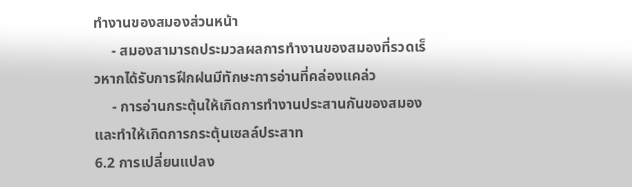ทำงานของสมองส่วนหน้า
     - สมองสามารถประมวลผลการทำงานของสมองที่รวดเร็วหากได้รับการฝึกฝนมีทักษะการอ่านที่คล่องแคล่ว
     - การอ่านกระตุ้นให้เกิดการทำงานประสานกันของสมอง และทำให้เกิดการกระตุ้นเซลล์ประสาท
6.2 การเปลี่ยนแปลง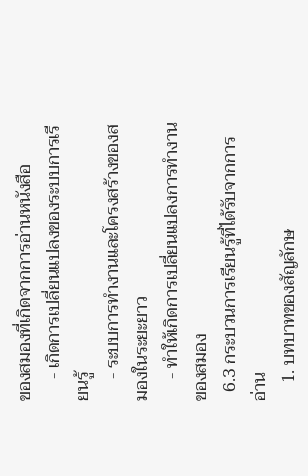ของสมองที่เกิดจากการอ่านหนังสือ
     - เกิดการเปลี่ยนแปลงของระบบการเรียนรู้
     - ระบบการทำงานและโครงสร้างของสมองในระยะยาว
     - ทำให้เกิดการเปลี่ยนแปลงการทำงานของสมอง
  6.3 กระบวนการเรียนรู้ที่ได้รับจากการอ่าน
    1. บทบาทของสัญลักษ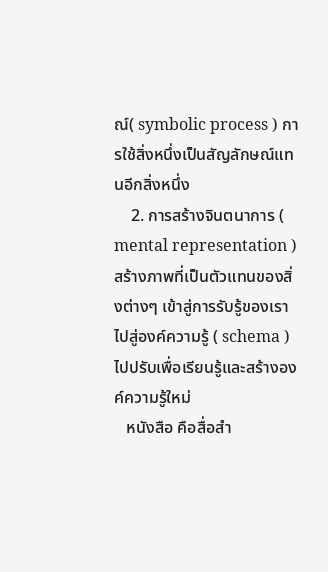ณ์( symbolic process ) การใช้สิ่งหนึ่งเป็นสัญลักษณ์แทนอีกสิ่งหนึ่ง
    2. การสร้างจินตนาการ ( mental representation )สร้างภาพที่เป็นตัวแทนของสิ่งต่างๆ เข้าสู่การรับรู้ของเราไปสู่องค์ความรู้ ( schema ) ไปปรับเพื่อเรียนรู้และสร้างองค์ความรู้ใหม่
   หนังสือ คือสื่อสำ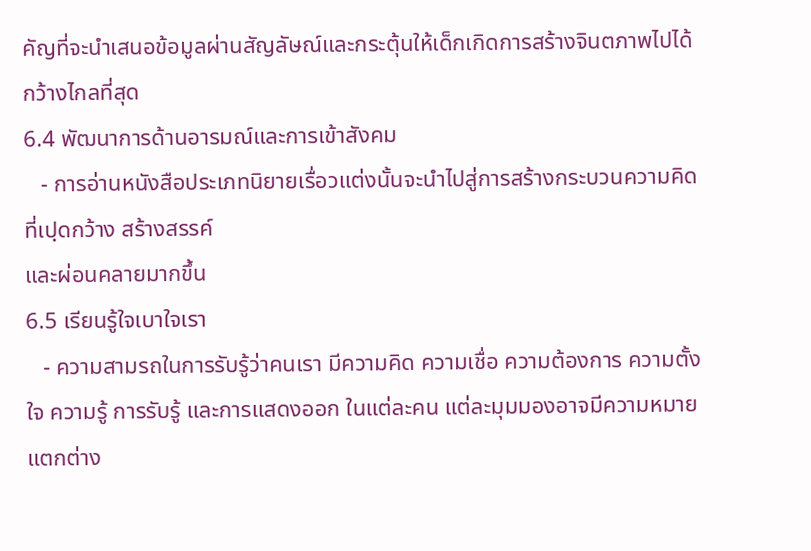คัญที่จะนำเสนอข้อมูลผ่านสัญลัษณ์และกระตุ้นให้เด็กเกิดการสร้างจินตภาพไปได้กว้างไกลที่สุด
6.4 พัฒนาการด้านอารมณ์และการเข้าสังคม
   - การอ่านหนังสือประเภทนิยายเรื่อวแต่งนั้นจะนำไปสู่การสร้างกระบวนความคิดที่เปฺดกว้าง สร้างสรรค์
และผ่อนคลายมากขึ้น
6.5 เรียนรู้ใจเบาใจเรา
   - ความสามรถในการรับรู้ว่าคนเรา มีความคิด ความเชื่อ ความต้องการ ความตั้งใจ ความรู้ การรับรู้ และการแสดงออก ในแต่ละคน แต่ละมุมมองอาจมีความหมายแตกต่าง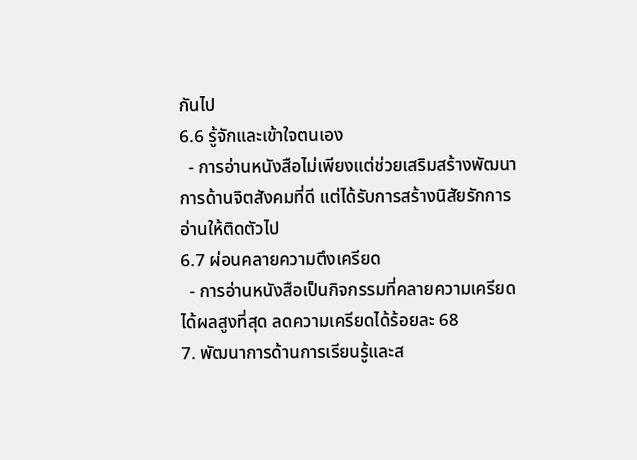กันไป
6.6 รู้จักและเข้าใจตนเอง
  - การอ่านหนังสือไม่เพียงแต่ช่วยเสริมสร้างพัฒนาการด้านจิตสังคมที่ดี แต่ได้รับการสร้างนิสัยรักการอ่านให้ติดตัวไป
6.7 ผ่อนคลายความตึงเครียด
  - การอ่านหนังสือเป็นกิจกรรมที่คลายความเครียดได้ผลสูงที่สุด ลดความเครียดได้ร้อยละ 68
7. พัฒนาการด้านการเรียนรู้และส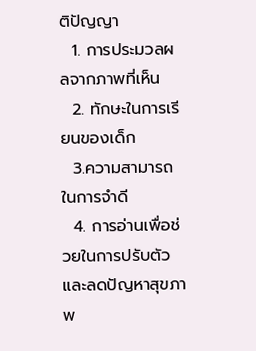ติปัญญา
  1. การประมวลผลจากภาพที่เห็น
  2. ทักษะในการเรียนของเด็ก
  3.ความสามารถในการจำดี
  4. การอ่านเพื่อช่วยในการปรับตัวและลดปัญหาสุขภาพ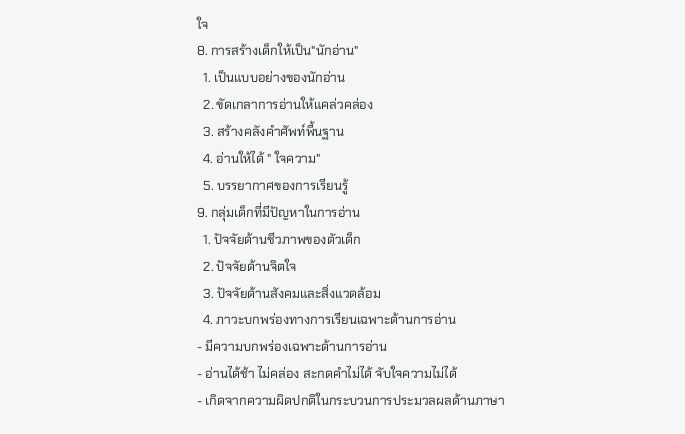ใจ
8. การสร้างเด็กให้เป็น"นักอ่าน"
  1. เป็นแบบอย่างของนักอ่าน
  2. ขัดเกลาการอ่านให้แคล่วคล่อง
  3. สร้างคลังคำศัพท์พื้นฐาน
  4. อ่านให้ได้ " ใจความ"
  5. บรรยากาศของการเรียนรู้
9. กลุ่มเด็กที่มีปัญหาในการอ่าน
  1. ปัจจัยด้านชีวภาพของตัวเด็ก
  2. ปัจจัยด้านจิตใจ
  3. ปัจจัยด้านสังคมและสิ่งแวดล้อม
  4. ภาวะบกพร่องทางการเรียนเฉพาะด้านการอ่าน
- มีความบกพร่องเฉพาะด้านการอ่าน
- อ่านได้ช้า ไม่คล่อง สะกดคำไม่ได้ จับใจความไม่ได้
- เกิดจากความผิดปกติในกระบวนการประมวลผลด้านภาษา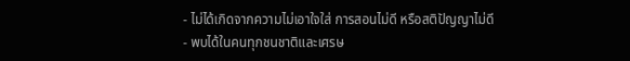- ไม่ได้เกิดจากความไม่เอาใจใส่ การสอนไม่ดี หรือสติปัญญาไม่ดี
- พบได้ในคนทุกชนชาติและเศรษ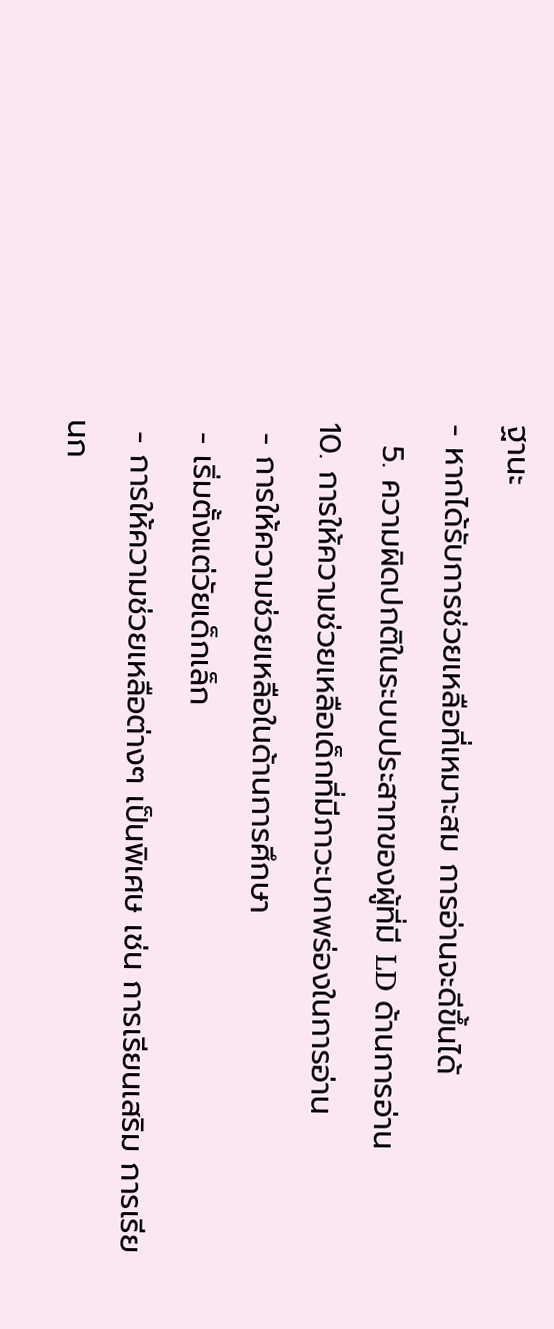ฐานะ
- หากได้รับการช่วยเหลือที่เหมาะสม การอ่านจะดีขึ้นได้
  5. ความผิดปกติในระบบประสาทของผู้ที่มี LD ด้านการอ่าน
10. การให้ความช่วยเหลือเด็กที่มีภาวะบกพร่องในการอ่าน
 - การให้ความช่วยเหลือในด้านการศึกษา
 - เริ่มตั้งแต่วัยเด็กเล็ก
 - การให้ความช่วยเหลือต่างๆ เป็นพิเศษ เช่น การเรียนเสริม การเรียนก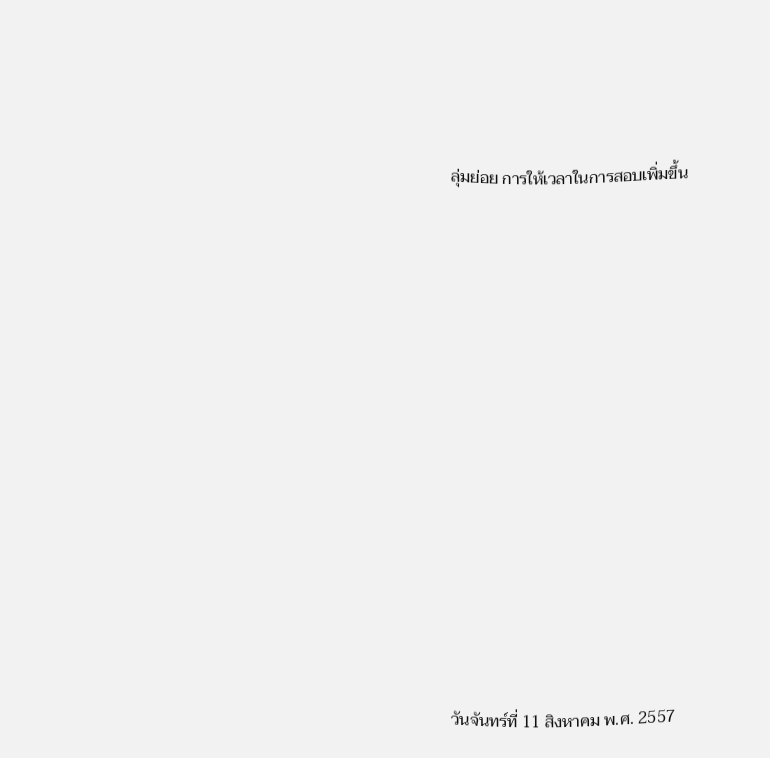ลุ่มย่อย การให้เวลาในการสอบเพิ่มขึ้น

















วันจันทร์ที่ 11 สิงหาคม พ.ศ. 2557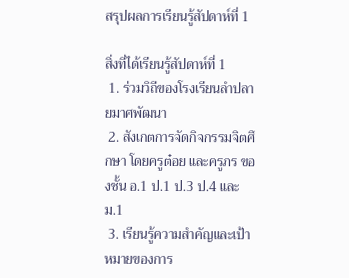สรุปผลการเรียนรู้สัปดาห์ที่ 1

สิ่งที่ได้เรียนรู้สัปดาห์ที่ 1
 1. ร่วมวิถีของโรงเรียนลำปลายมาศพัฒนา
 2. สังเกตการจัดกิจกรรมจิตศึกษา โดยครูต๋อย และครูภร ของชั้น อ.1 ป.1 ป.3 ป.4 และ ม.1
 3. เรียนรู้ความสำคัญและเป้าหมายของการ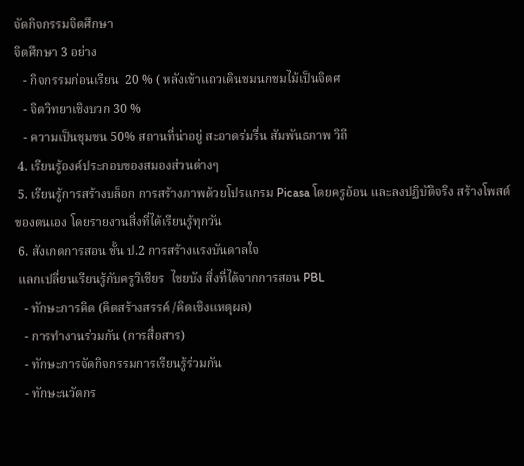จัดกิจกรรมจิตศึกษา
จิตศึกษา 3 อย่าง
   - กิจกรรมก่อนเรียน  20 % ( หลังเข้าแถวเดินชมนกชมไม้เป็นจิตศ
   - จิตวิทยาเชิงบวก 30 %
   - ความเป็นชุมชน 50% สถานที่น่าอยู่ สะอาดร่มรื่น สัมพันธภาพ วิถี
 4. เรียนรู้องค์ประกอบของสมองส่วนต่างๆ
 5. เรียนรู้การสร้างบล็อก การสร้างภาพด้วยโปรแกรม Picasa โดยครูอ้อน และลงปฏิบัติจริง สร้างโพสต์ของตนเอง โดยรายงานสิ่งที่ได้เรียนรู้ทุกวัน
 6. สังเกตการสอน ชั้น ป.2 การสร้างแรงบันดาลใจ
 แลกเปลี่ยนเรียนรู้กับครูวิเชียร  ไชยบัง สิ่งที่ได้จากการสอน PBL
   - ทักษะการคิด (คิดสร้างสรรค์ /คิดเชิงเเหตุผล)
   - การทำงานร่วมกัน (การสื่อสาร)
   - ทักษะการจัดกิจกรรมการเรียนรู้ร่วมกัน
   - ทักษะนวัตกร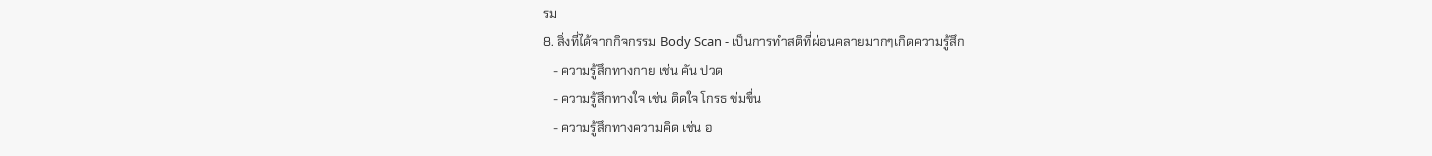รม
8. สิ่งที่ได้จากกิจกรรม Body Scan - เป็นการทำสติที่ผ่อนคลายมากๆเกิดความรู้สึก
   - ความรู้สึกทางกาย เช่น คัน ปวด
   - ความรู้สึกทางใจ เช่น ติดใจ โกรธ ข่มขื่น
   - ความรู้สึกทางความคิด เช่น อ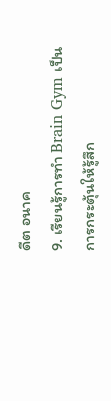ดีต อนาค
9. เรียนรู้การทำ Brain Gym เป็นการกระตุ้นให้รู้สึก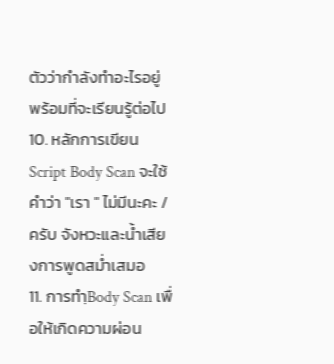ตัวว่ากำลังทำอะไรอยู่ พร้อมที่จะเรียนรู้ต่อไป
10. หลักการเขียน Script Body Scan จะใช้คำว่า "เรา " ไม่มีนะคะ / ครับ จังหวะและน้ำเสียงการพูดสม่ำเสมอ
11. การทำฺBody Scan เพื่อให้เกิดความผ่อน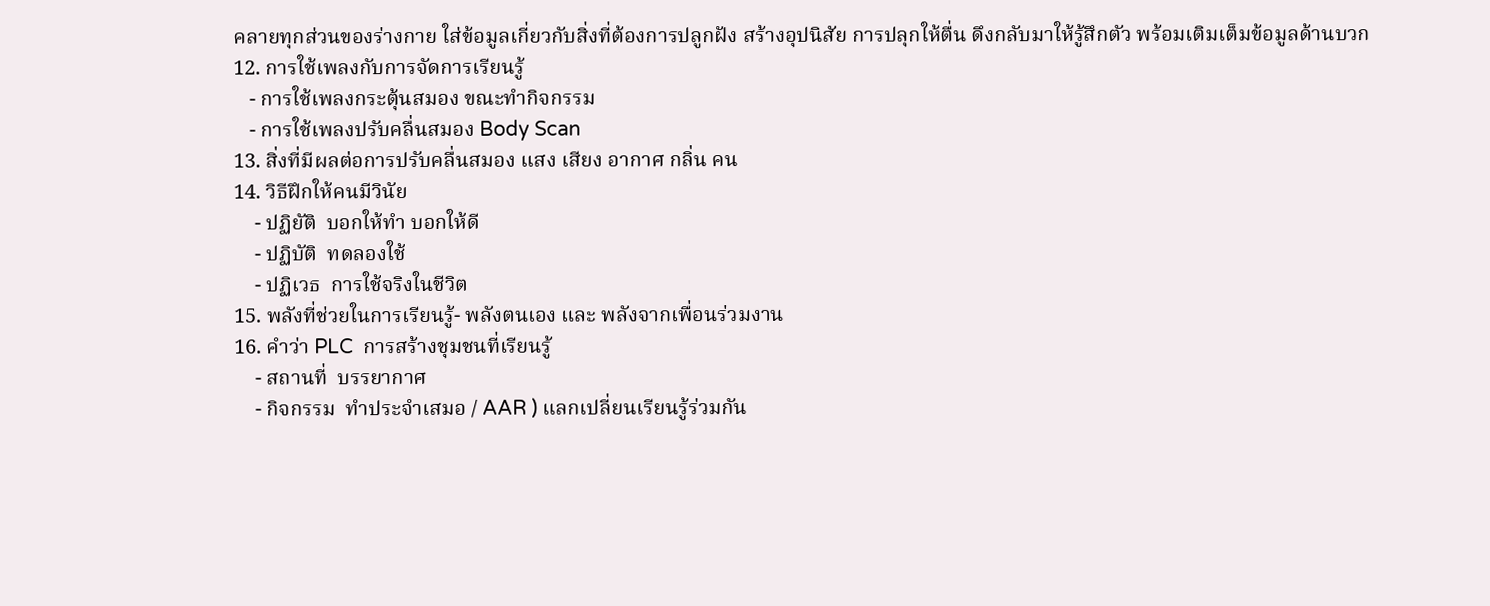คลายทุกส่วนของร่างกาย ใส่ข้อมูลเกี่ยวกับสิ่งที่ต้องการปลูกฝัง สร้างอุปนิสัย การปลุกให้ตื่น ดึงกลับมาให้รู้สึกตัว พร้อมเติมเต็มข้อมูลด้านบวก
12. การใช้เพลงกับการจัดการเรียนรู้
   - การใช้เพลงกระตุ้นสมอง ขณะทำกิจกรรม
   - การใช้เพลงปรับคลื่นสมอง Body Scan
13. สิ่งที่มีผลต่อการปรับคลื่นสมอง แสง เสียง อากาศ กลิ่น คน
14. วิธีฝึกให้คนมีวินัย
    - ปฏิยัติ  บอกให้ทำ บอกให้ดี
    - ปฏิบัติ  ทดลองใช้
    - ปฏิเวธ  การใช้จริงในชีวิต
15. พลังที่ช่วยในการเรียนรู้- พลังตนเอง และ พลังจากเพื่อนร่วมงาน
16. คำว่า PLC  การสร้างชุมชนที่เรียนรู้
    - สถานที่  บรรยากาศ
    - กิจกรรม  ทำประจำเสมอ / AAR ) แลกเปลี่ยนเรียนรู้ร่วมกัน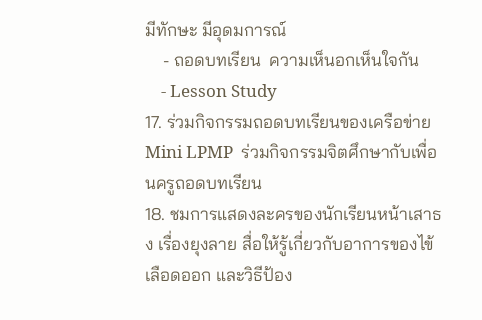มีทักษะ มีอุดมการณ์
    - ถอดบทเรียน  ความเห็นอกเห็นใจกัน
    - Lesson Study
17. ร่วมกิจกรรมถอดบทเรียนของเครือข่าย Mini LPMP  ร่วมกิจกรรมจิตศึกษากับเพื่อนครูถอดบทเรียน
18. ชมการแสดงละครของนักเรียนหน้าเสาธง เรื่องยุงลาย สื่อให้รู้เกี่ยวกับอาการของไข้เลือดออก และวิธีป้อง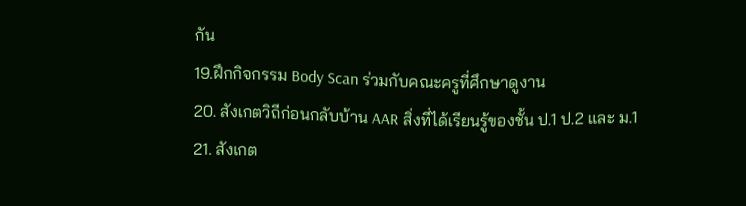กัน
19.ฝึกกิจกรรม Body Scan ร่วมกับคณะครูที่ศึกษาดูงาน
20. สังเกตวิถีก่อนกลับบ้าน AAR สิ่งที่ได้เรียนรู้ของชั้น ป.1 ป.2 และ ม.1
21. สังเกต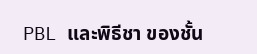PBL และพิธีชา ของชั้น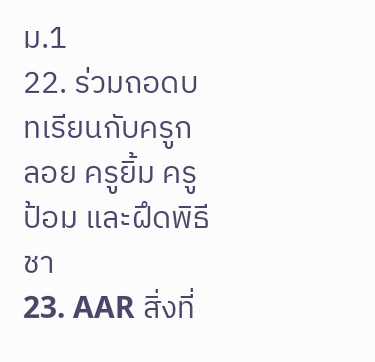ม.1
22. ร่วมถอดบทเรียนกับครูกลอย ครูยิ้ม ครูป้อม และฝึดพิธีชา
23. AAR สิ่งที่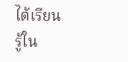ได้เรียนรู้ใน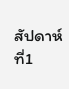สัปดาห์ที่1